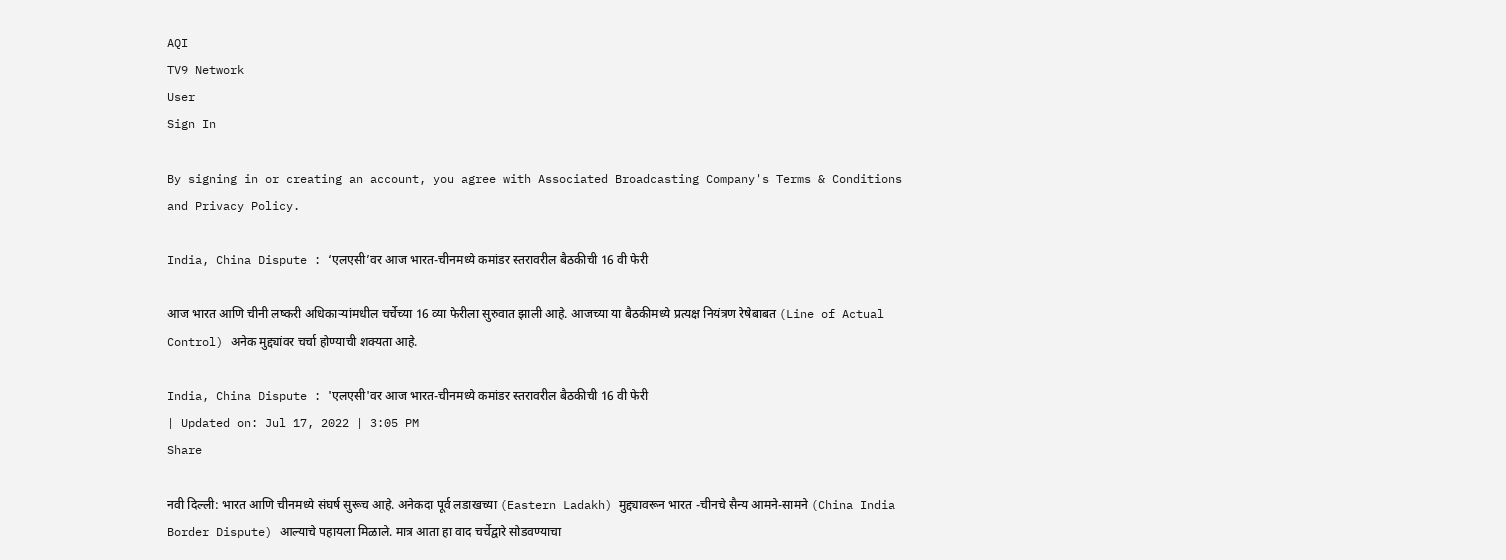AQI
TV9 Network
User
Sign In

By signing in or creating an account, you agree with Associated Broadcasting Company's Terms & Conditions and Privacy Policy.

India, China Dispute : ‘एलएसी’वर आज भारत-चीनमध्ये कमांडर स्तरावरील बैठकीची 16 वी फेरी

आज भारत आणि चीनी लष्करी अधिकाऱ्यांमधील चर्चेच्या 16 व्या फेरीला सुरुवात झाली आहे. आजच्या या बैठकीमध्ये प्रत्यक्ष नियंत्रण रेषेबाबत (Line of Actual Control) अनेक मुद्द्यांवर चर्चा होण्याची शक्यता आहे.

India, China Dispute : 'एलएसी'वर आज भारत-चीनमध्ये कमांडर स्तरावरील बैठकीची 16 वी फेरी
| Updated on: Jul 17, 2022 | 3:05 PM
Share

नवी दिल्ली: भारत आणि चीनमध्ये संघर्ष सुरूच आहे. अनेकदा पूर्व लडाखच्या (Eastern Ladakh) मुद्द्यावरून भारत -चीनचे सैन्य आमने-सामने (China India Border Dispute) आल्याचे पहायला मिळाले. मात्र आता हा वाद चर्चेद्वारे सोडवण्याचा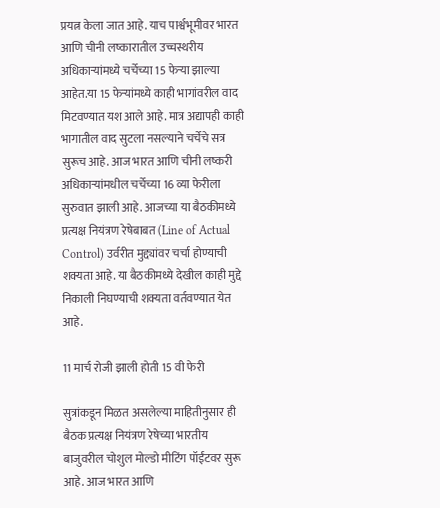प्रयत्न केला जात आहे. याच पार्श्वभूमीवर भारत आणि चीनी लष्कारातील उच्चस्थरीय अधिकाऱ्यांमध्ये चर्चेच्या 15 फेऱ्या झाल्या आहेत.या 15 फेऱ्यांमध्ये काही भागांवरील वाद मिटवण्यात यश आले आहे. मात्र अद्यापही काही भागातील वाद सुटला नसल्याने चर्चेचे सत्र सुरूच आहे. आज भारत आणि चीनी लष्करी अधिकाऱ्यांमधील चर्चेच्या 16 व्या फेरीला सुरुवात झाली आहे. आजच्या या बैठकीमध्ये प्रत्यक्ष नियंत्रण रेषेबाबत (Line of Actual Control) उर्वरीत मुद्द्यांवर चर्चा होण्याची शक्यता आहे. या बैठकीमध्ये देखील काही मुद्दे निकाली निघण्याची शक्यता वर्तवण्यात येत आहे.

11 मार्च रोजी झाली होती 15 वी फेरी

सुत्रांकडून मिळत असलेल्या माहितीनुसार ही बैठक प्रत्यक्ष नियंत्रण रेषेच्या भारतीय बाजुवरील चोशुल मोल्डो मीटिंग पॉईंटवर सुरू आहे. आज भारत आणि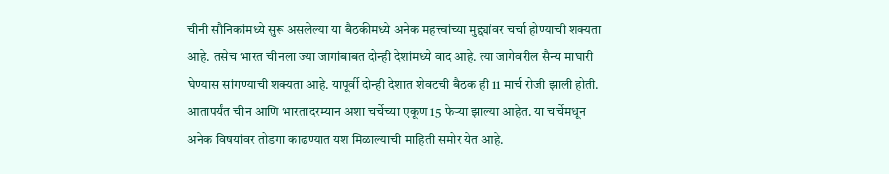चीनी सौनिकांमध्ये सुरू असलेल्या या बैठकीमध्ये अनेक महत्त्वांच्या मुद्द्यांवर चर्चा होण्याची शक्यता आहे. तसेच भारत चीनला ज्या जागांबाबत दोन्ही देशांमध्ये वाद आहे. त्या जागेवरील सैन्य माघारी घेण्यास सांगण्याची शक्यता आहे. यापूर्वी दोन्ही देशात शेवटची बैठक ही 11 मार्च रोजी झाली होती. आतापर्यंत चीन आणि भारतादरम्यान अशा चर्चेच्या एकूण 15 फेऱ्या झाल्या आहेत. या चर्चेमधून अनेक विषयांवर तोडगा काढण्यात यश मिळाल्याची माहिती समोर येत आहे.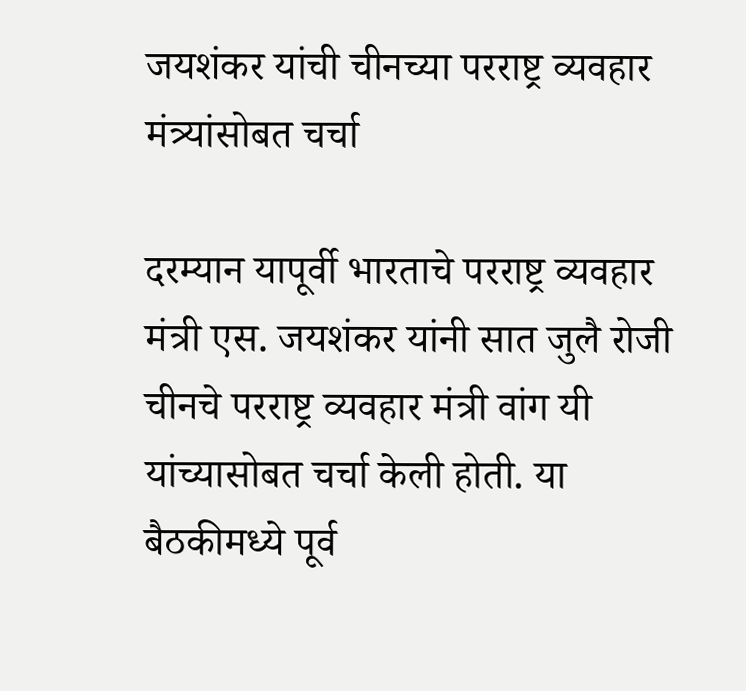जयशंकर यांची चीनच्या परराष्ट्र व्यवहार मंत्र्यांसोबत चर्चा

दरम्यान यापूर्वी भारताचे परराष्ट्र व्यवहार मंत्री एस. जयशंकर यांनी सात जुलै रोजी चीनचे परराष्ट्र व्यवहार मंत्री वांग यी यांच्यासोबत चर्चा केली होती. या बैठकीमध्ये पूर्व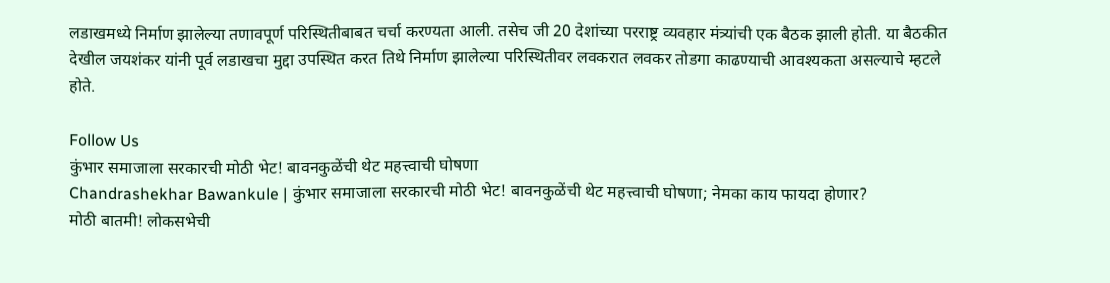लडाखमध्ये निर्माण झालेल्या तणावपूर्ण परिस्थितीबाबत चर्चा करण्यता आली. तसेच जी 20 देशांच्या परराष्ट्र व्यवहार मंत्र्यांची एक बैठक झाली होती. या बैठकीत देखील जयशंकर यांनी पूर्व लडाखचा मुद्दा उपस्थित करत तिथे निर्माण झालेल्या परिस्थितीवर लवकरात लवकर तोडगा काढण्याची आवश्यकता असल्याचे म्हटले होते.

Follow Us
कुंभार समाजाला सरकारची मोठी भेट! बावनकुळेंची थेट महत्त्वाची घोषणा
Chandrashekhar Bawankule | कुंभार समाजाला सरकारची मोठी भेट! बावनकुळेंची थेट महत्त्वाची घोषणा; नेमका काय फायदा होणार?
मोठी बातमी! लोकसभेची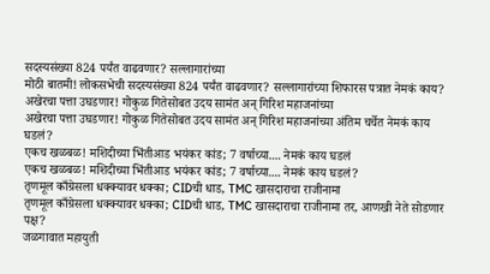सदस्यसंख्या 824 पर्यंत वाढवणार? सल्लागारांच्या
मोठी बातमी! लोकसभेची सदस्यसंख्या 824 पर्यंत वाढवणार? सल्लागारांच्या शिफारस पत्रात नेमकं काय?
अखेरचा पत्ता उघडणार! गोकुळ गितेसोबत उदय सामंत अन् गिरिश महाजनांच्या
अखेरचा पत्ता उघडणार! गोकुळ गितेसोबत उदय सामंत अन् गिरिश महाजनांच्या अंतिम चर्चेत नेमकं काय घडलं?
एकच खळबळ! मशिदीच्या भिंतीआड भयंकर कांड; 7 वर्षाच्या.... नेमकं काय घडलं
एकच खळबळ! मशिदीच्या भिंतीआड भयंकर कांड; 7 वर्षाच्या.... नेमकं काय घडलं?
तृणमूल काँग्रेसला धक्क्यावर धक्का; CIDची धाड, TMC खासदाराचा राजीनामा
तृणमूल काँग्रेसला धक्क्यावर धक्का; CIDची धाड, TMC खासदाराचा राजीनामा तर, आणखी नेते सोडणार पक्ष?
जळगावात महायुती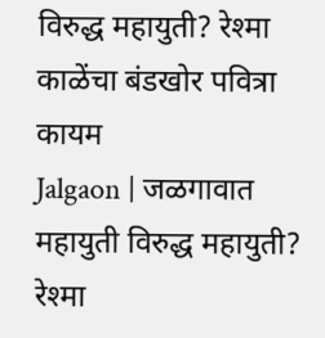विरुद्ध महायुती? रेश्मा काळेंचा बंडखोर पवित्रा कायम
Jalgaon | जळगावात महायुती विरुद्ध महायुती? रेश्मा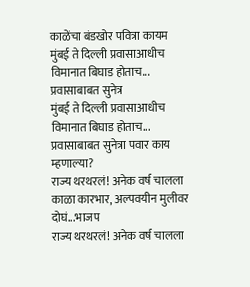काळेंचा बंडखोर पवित्रा कायम
मुंबई ते दिल्ली प्रवासाआधीच विमानात बिघाड होताच... प्रवासाबाबत सुनेत्र
मुंबई ते दिल्ली प्रवासाआधीच विमानात बिघाड होताच... प्रवासाबाबत सुनेत्रा पवार काय म्हणाल्या?
राज्य थरथरलं! अनेक वर्ष चालला काळा कारभार, अल्पवयीन मुलीवर दोघं...भाजप
राज्य थरथरलं! अनेक वर्ष चालला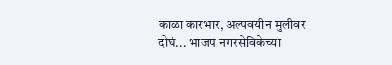काळा कारभार, अल्पवयीन मुलीवर दोघं... भाजप नगरसेविकेच्या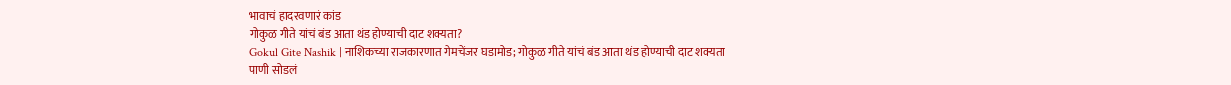भावाचं हादरवणारं कांड
गोकुळ गीते यांचं बंड आता थंड होण्याची दाट शक्यता?
Gokul Gite Nashik | नाशिकच्या राजकारणात गेमचेंजर घडामोड; गोकुळ गीते यांचं बंड आता थंड होण्याची दाट शक्यता
पाणी सोडलं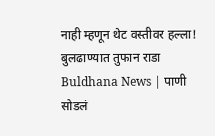नाही म्हणून थेट वस्तीवर हल्ला! बुलढाण्यात तुफान राडा
Buldhana News | पाणी सोडलं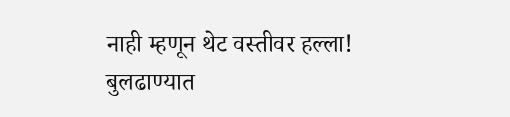नाही म्हणून थेट वस्तीवर हल्ला! बुलढाण्यात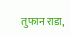तुफान राडा,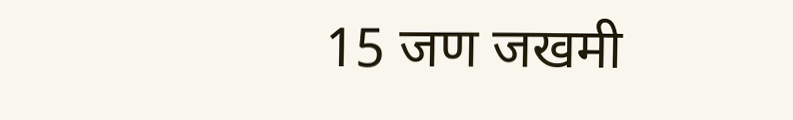15 जण जखमी